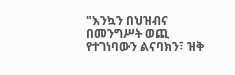"እንኳን በህዝብና በመንግሥት ወጪ የተገነባውን ልናባክን፣ ዝቅ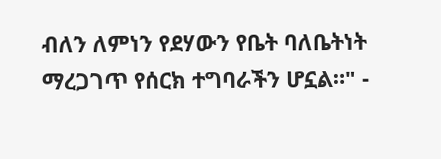ብለን ለምነን የደሃውን የቤት ባለቤትነት ማረጋገጥ የሰርክ ተግባራችን ሆኗል።" -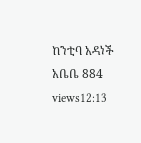ከንቲባ አዳነች አቤቤ 884 views12:13